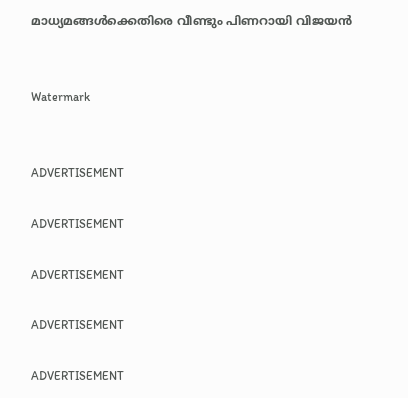മാധ്യമങ്ങള്‍ക്കെതിരെ വീണ്ടും പിണറായി വിജയന്‍


Watermark


ADVERTISEMENT

ADVERTISEMENT

ADVERTISEMENT

ADVERTISEMENT

ADVERTISEMENT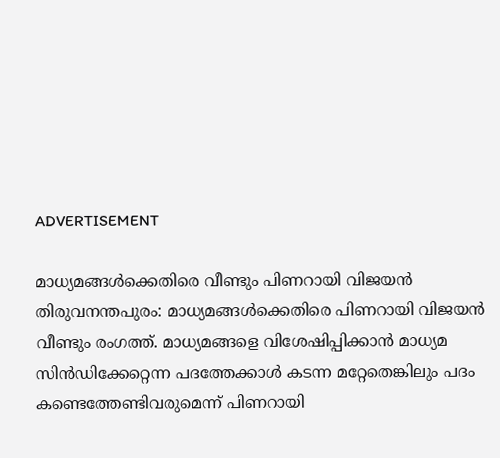ADVERTISEMENT

മാധ്യമങ്ങള്‍ക്കെതിരെ വീണ്ടും പിണറായി വിജയന്‍
തിരുവനന്തപുരം: മാധ്യമങ്ങള്‍ക്കെതിരെ പിണറായി വിജയന്‍ വീണ്ടും രംഗത്ത്‌. മാധ്യമങ്ങളെ വിശേഷിപ്പിക്കാന്‍ മാധ്യമ സിന്‍ഡിക്കേറ്റെന്ന പദത്തേക്കാള്‍ കടന്ന മറ്റേതെങ്കിലും പദം കണ്ടെത്തേണ്ടിവരുമെന്ന്‌ പിണറായി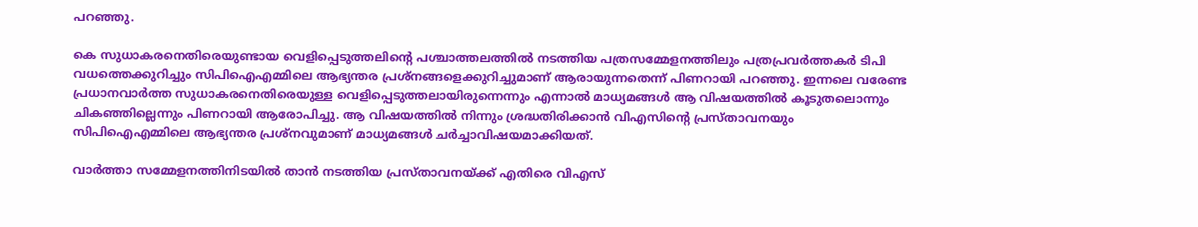പറഞ്ഞു.

കെ സുധാകരനെതിരെയുണ്ടായ വെളിപ്പെടുത്തലിന്റെ പശ്ചാത്തലത്തില്‍ നടത്തിയ പത്രസമ്മേളനത്തിലും പത്രപ്രവര്‍ത്തകര്‍ ടിപി വധത്തെക്കുറിച്ചും സിപിഐഎമ്മിലെ ആഭ്യന്തര പ്രശ്നങ്ങളെക്കുറിച്ചുമാണ്‌ ആരായുന്നതെന്ന്‌ പിണറായി പറഞ്ഞു. ഇന്നലെ വരേണ്ട പ്രധാനവാര്‍ത്ത സുധാകരനെതിരെയുള്ള വെളിപ്പെടുത്തലായിരുന്നെന്നും എന്നാല്‍ മാധ്യമങ്ങള്‍ ആ വിഷയത്തില്‍ കൂടുതലൊന്നും ചികഞ്ഞില്ലെന്നും പിണറായി ആരോപിച്ചു. ആ വിഷയത്തില്‍ നിന്നും ശ്രദ്ധതിരിക്കാന്‍ വിഎസിന്റെ പ്രസ്താവനയും സിപിഐഎമ്മിലെ ആഭ്യന്തര പ്രശ്നവുമാണ്‌ മാധ്യമങ്ങള്‍ ചര്‍ച്ചാവിഷയമാക്കിയത്.

വാര്‍ത്താ സമ്മേളനത്തിനിടയില്‍ താന്‍ നടത്തിയ പ്രസ്താവനയ്ക്ക് എതിരെ വിഎസ്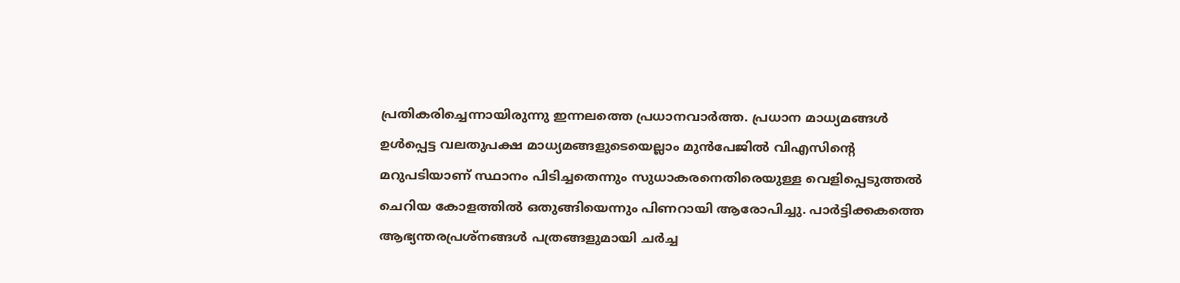പ്രതികരിച്ചെന്നായിരുന്നു ഇന്നലത്തെ പ്രധാനവാര്‍ത്ത. പ്രധാന മാധ്യമങ്ങള്‍ ഉള്‍പ്പെട്ട വലതുപക്ഷ മാധ്യമങ്ങളുടെയെല്ലാം മുന്‍പേജില്‍ വിഎസിന്റെ മറുപടിയാണ്‌ സ്ഥാനം പിടിച്ചതെന്നും സുധാകരനെതിരെയുള്ള വെളിപ്പെടുത്തല്‍ ചെറിയ കോളത്തില്‍ ഒതുങ്ങിയെന്നും പിണറായി ആരോപിച്ചു. പാര്‍ട്ടിക്കകത്തെ ആഭ്യന്തരപ്രശ്നങ്ങള്‍ പത്രങ്ങളുമായി ചര്‍ച്ച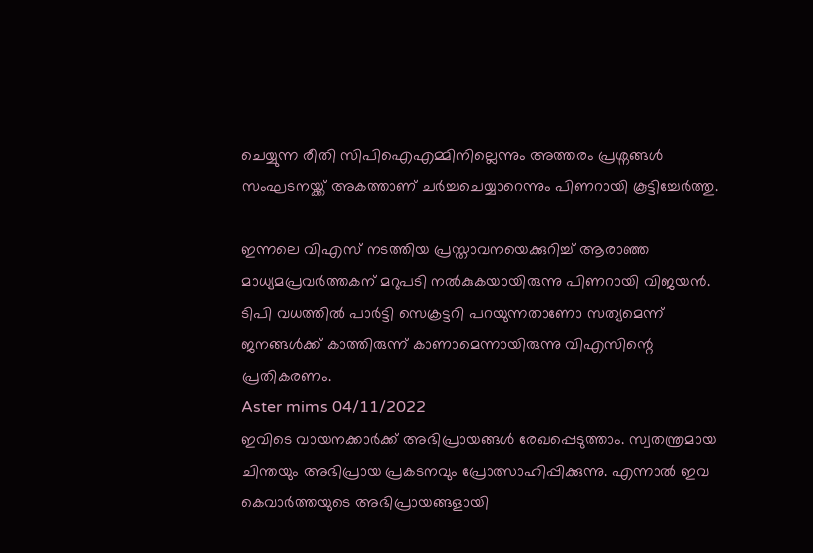ചെയ്യുന്ന രീതി സിപിഐഎമ്മിനില്ലെന്നും അത്തരം പ്രശ്നങ്ങള്‍ സംഘടനയ്ക്ക് അകത്താണ്‌ ചര്‍ച്ചചെയ്യാറെന്നും പിണറായി കൂട്ടിച്ചേര്‍ത്തു.

ഇന്നലെ വിഎസ് നടത്തിയ പ്രസ്താവനയെക്കുറിച്ച് ആരാഞ്ഞ മാധ്യമപ്രവര്‍ത്തകന്‌ മറുപടി നല്‍കുകയായിരുന്നു പിണറായി വിജയന്‍. ടിപി വധത്തില്‍ പാര്‍ട്ടി സെക്രട്ടറി പറയുന്നതാണോ സത്യമെന്ന്‌ ജനങ്ങള്‍ക്ക് കാത്തിരുന്ന്‌ കാണാമെന്നായിരുന്നു വിഎസിന്റെ പ്രതികരണം.
Aster mims 04/11/2022
ഇവിടെ വായനക്കാർക്ക് അഭിപ്രായങ്ങൾ രേഖപ്പെടുത്താം. സ്വതന്ത്രമായ ചിന്തയും അഭിപ്രായ പ്രകടനവും പ്രോത്സാഹിപ്പിക്കുന്നു. എന്നാൽ ഇവ കെവാർത്തയുടെ അഭിപ്രായങ്ങളായി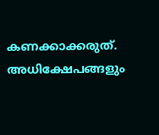കണക്കാക്കരുത്. അധിക്ഷേപങ്ങളും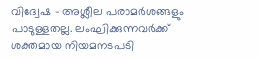വിദ്വേഷ - അശ്ലീല പരാമർശങ്ങളും പാടുള്ളതല്ല. ലംഘിക്കുന്നവർക്ക് ശക്തമായ നിയമനടപടി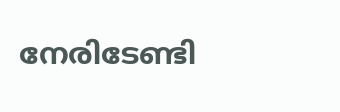നേരിടേണ്ടി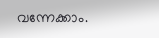വന്നേക്കാം.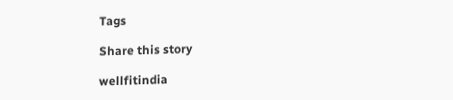Tags

Share this story

wellfitindia